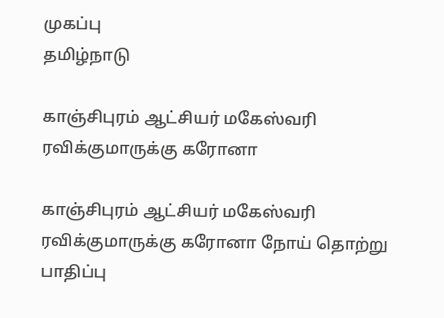முகப்பு
தமிழ்நாடு

காஞ்சிபுரம் ஆட்சியர் மகேஸ்வரி ரவிக்குமாருக்கு கரோனா

காஞ்சிபுரம் ஆட்சியர் மகேஸ்வரி ரவிக்குமாருக்கு கரோனா நோய் தொற்று பாதிப்பு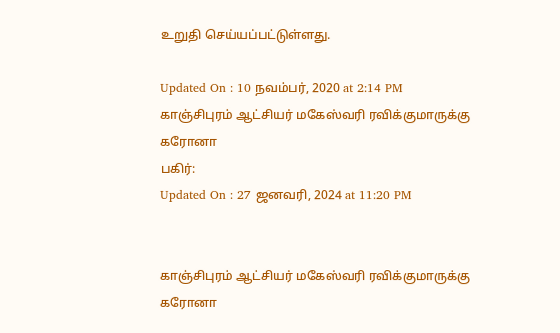உறுதி செய்யப்பட்டுள்ளது.

Updated On : 10 நவம்பர், 2020 at 2:14 PM
காஞ்சிபுரம் ஆட்சியர் மகேஸ்வரி ரவிக்குமாருக்கு கரோனா
பகிர்:
Updated On : 27 ஜனவரி, 2024 at 11:20 PM


காஞ்சிபுரம் ஆட்சியர் மகேஸ்வரி ரவிக்குமாருக்கு கரோனா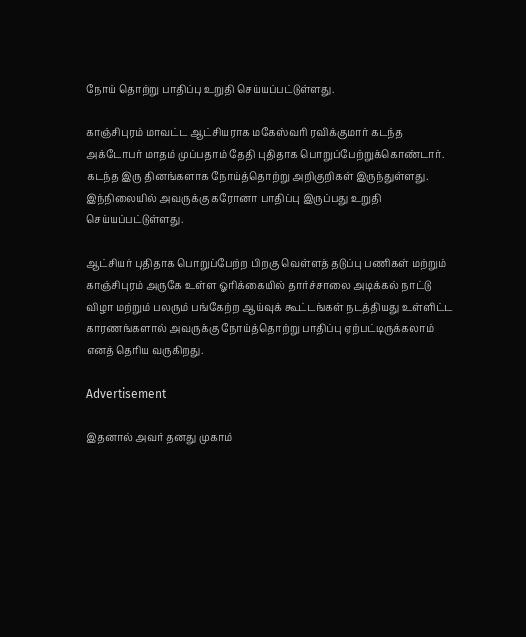நோய் தொற்று பாதிப்பு உறுதி செய்யப்பட்டுள்ளது.

காஞ்சிபுரம் மாவட்ட ஆட்சியராக மகேஸ்வரி ரவிக்குமார் கடந்த அக்டோபர் மாதம் முப்பதாம் தேதி புதிதாக பொறுப்பேற்றுக்கொண்டார். கடந்த இரு தினங்களாக நோய்த்தொற்று அறிகுறிகள் இருந்துள்ளது. இந்நிலையில் அவருக்கு கரோனா பாதிப்பு இருப்பது உறுதி செய்யப்பட்டுள்ளது.

ஆட்சியர் புதிதாக பொறுப்பேற்ற பிறகு வெள்ளத் தடுப்பு பணிகள் மற்றும் காஞ்சிபுரம் அருகே உள்ள ஓரிக்கையில் தார்ச்சாலை அடிக்கல் நாட்டு விழா மற்றும் பலரும் பங்கேற்ற ஆய்வுக் கூட்டங்கள் நடத்தியது உள்ளிட்ட  காரணங்களால் அவருக்கு நோய்த்தொற்று பாதிப்பு ஏற்பட்டிருக்கலாம்  எனத் தெரிய வருகிறது.

Advertisement

இதனால் அவர் தனது முகாம்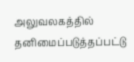அலுவலகத்தில் தனிமைப்படுத்தப்பட்டு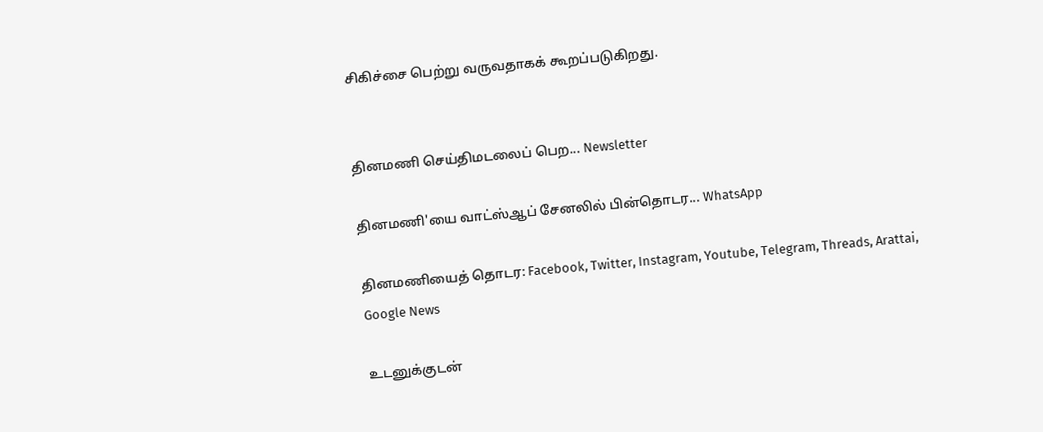சிகிச்சை பெற்று வருவதாகக் கூறப்படுகிறது.


தினமணி செய்திமடலைப் பெற... Newsletter

தினமணி'யை வாட்ஸ்ஆப் சேனலில் பின்தொடர... WhatsApp

தினமணியைத் தொடர: Facebook, Twitter, Instagram, Youtube, Telegram, Threads, Arattai, Google News

உடனுக்குடன்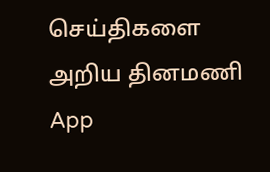செய்திகளை அறிய தினமணி App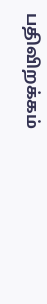பதிவிறக்கம்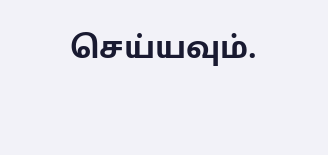செய்யவும்.